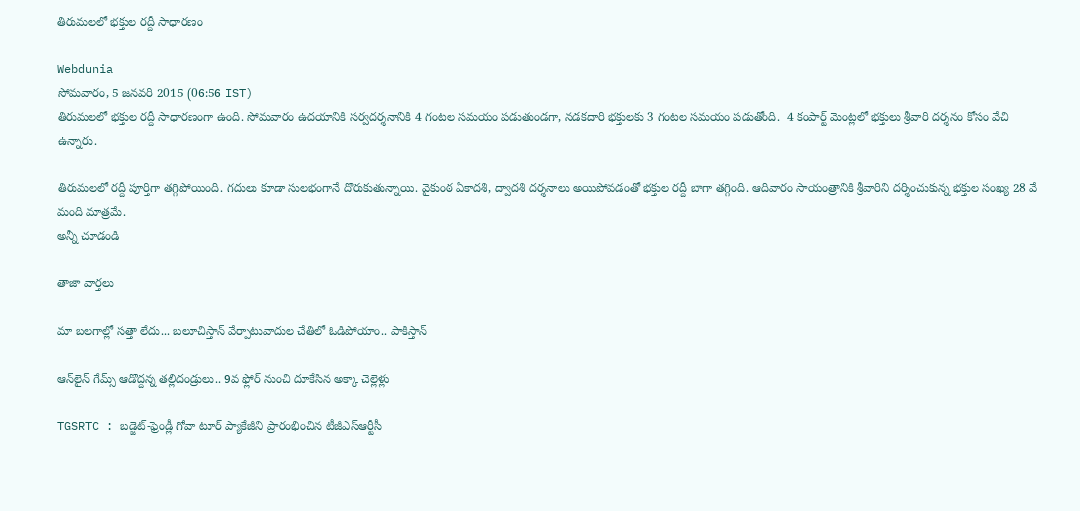తిరుమలలో భక్తుల రద్దీ సాధారణం

Webdunia
సోమవారం, 5 జనవరి 2015 (06:56 IST)
తిరుమలలో భక్తుల రద్దీ సాధారణంగా ఉంది. సోమవారం ఉదయానికి సర్వదర్శనానికి 4 గంటల సమయం పడుతుండగా, నడకదారి భక్తులకు 3 గంటల సమయం పడుతోంది.  4 కంపార్ట్ మెంట్లలో భక్తులు శ్రీవారి దర్శనం కోసం వేచి ఉన్నారు.

తిరుమలలో రద్దీ పూర్తిగా తగ్గిపోయింది. గదులు కూడా సులభంగానే దొరుకుతున్నాయి. వైకుంఠ ఏకాదశి, ద్వాదశి దర్శనాలు అయిపోవడంతో భక్తుల రద్దీ బాగా తగ్గింది. ఆదివారం సాయంత్రానికి శ్రీవారిని దర్శించుకున్న భక్తుల సంఖ్య 28 వే మంది మాత్రమే.
అన్నీ చూడండి

తాజా వార్తలు

మా బలగాల్లో సత్తా లేదు... బలూచిస్తాన్ వేర్పాటువాదుల చేతిలో ఓడిపోయాం.. పాకిస్తాన్

ఆన్‌లైన్ గేమ్స్ ఆడొద్దన్న తల్లిదండ్రులు.. 9వ ఫ్లోర్ నుంచి దూకేసిన అక్కా చెల్లెళ్లు

TGSRTC : బడ్జెట్-ఫ్రెండ్లీ గోవా టూర్ ప్యాకేజీని ప్రారంభించిన టీజీఎస్ఆర్టీసీ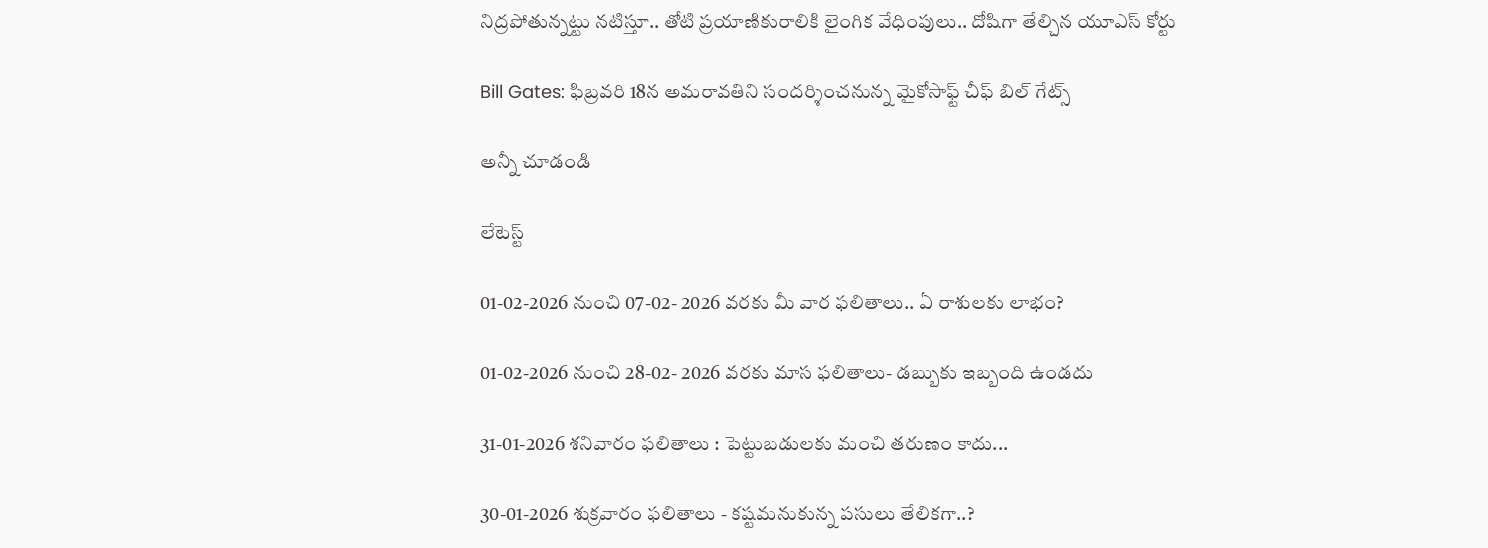నిద్రపోతున్నట్టు నటిస్తూ.. తోటి ప్రయాణికురాలికి లైంగిక వేధింపులు.. దోషిగా తేల్చిన యూఎస్ కోర్టు

Bill Gates: ఫిబ్రవరి 18న అమరావతిని సందర్శించనున్న మైకోసాఫ్ట్ చీఫ్ బిల్ గేట్స్

అన్నీ చూడండి

లేటెస్ట్

01-02-2026 నుంచి 07-02- 2026 వరకు మీ వార ఫలితాలు.. ఏ రాశులకు లాభం?

01-02-2026 నుంచి 28-02- 2026 వరకు మాస ఫలితాలు- డబ్బుకు ఇబ్బంది ఉండదు

31-01-2026 శనివారం ఫలితాలు : పెట్టుబడులకు మంచి తరుణం కాదు...

30-01-2026 శుక్రవారం ఫలితాలు - కష్టమనుకున్న పసులు తేలికగా..?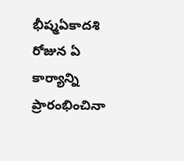భీష్మఏకాదశి రోజున ఏ కార్యాన్ని ప్రారంభించినా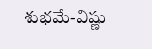శుభమే-విష్ణు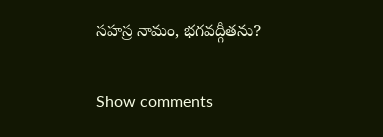సహస్ర నామం, భగవద్గీతను?

Show comments